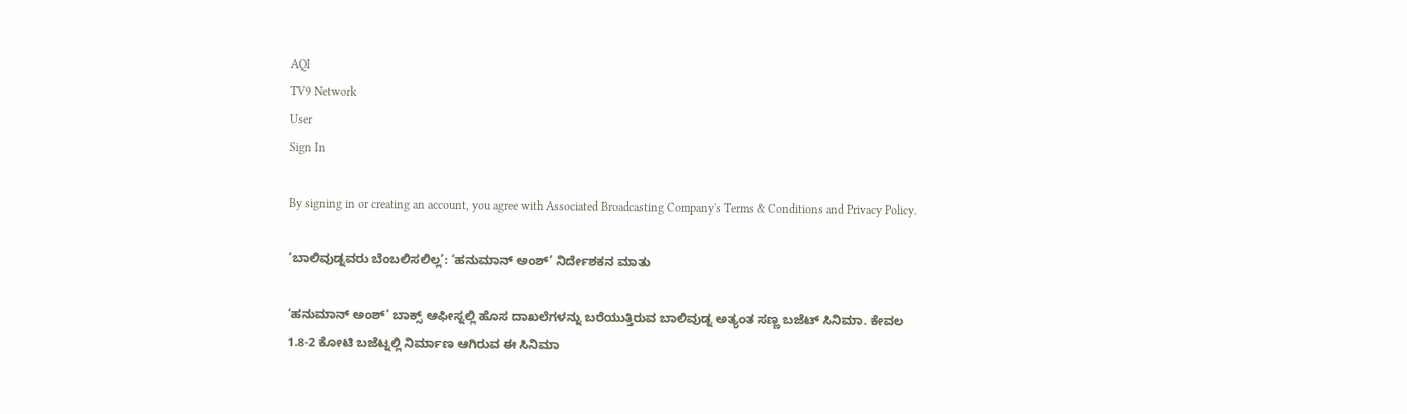AQI
TV9 Network
User
Sign In

By signing in or creating an account, you agree with Associated Broadcasting Company's Terms & Conditions and Privacy Policy.

‘ಬಾಲಿವುಡ್ನವರು ಬೆಂಬಲಿಸಲಿಲ್ಲ’: ‘ಹನುಮಾನ್ ಅಂಶ್’ ನಿರ್ದೇಶಕನ ಮಾತು

‘ಹನುಮಾನ್ ಅಂಶ್’ ಬಾಕ್ಸ್ ಆಫೀಸ್ನಲ್ಲಿ ಹೊಸ ದಾಖಲೆಗಳನ್ನು ಬರೆಯುತ್ತಿರುವ ಬಾಲಿವುಡ್ನ ಅತ್ಯಂತ ಸಣ್ಣ ಬಜೆಟ್ ಸಿನಿಮಾ. ಕೇವಲ 1.8-2 ಕೋಟಿ ಬಜೆಟ್ನಲ್ಲಿ ನಿರ್ಮಾಣ ಆಗಿರುವ ಈ ಸಿನಿಮಾ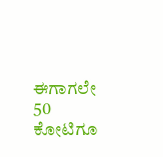ಈಗಾಗಲೇ 50 ಕೋಟಿಗೂ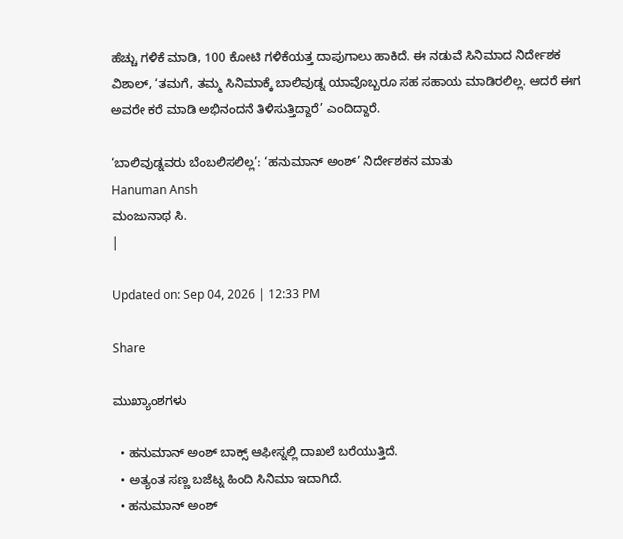ಹೆಚ್ಚು ಗಳಿಕೆ ಮಾಡಿ, 100 ಕೋಟಿ ಗಳಿಕೆಯತ್ತ ದಾಪುಗಾಲು ಹಾಕಿದೆ. ಈ ನಡುವೆ ಸಿನಿಮಾದ ನಿರ್ದೇಶಕ ವಿಶಾಲ್, ‘ತಮಗೆ, ತಮ್ಮ ಸಿನಿಮಾಕ್ಕೆ ಬಾಲಿವುಡ್ನ ಯಾವೊಬ್ಬರೂ ಸಹ ಸಹಾಯ ಮಾಡಿರಲಿಲ್ಲ. ಆದರೆ ಈಗ ಅವರೇ ಕರೆ ಮಾಡಿ ಅಭಿನಂದನೆ ತಿಳಿಸುತ್ತಿದ್ದಾರೆ’ ಎಂದಿದ್ದಾರೆ.

‘ಬಾಲಿವುಡ್ನವರು ಬೆಂಬಲಿಸಲಿಲ್ಲ’: ‘ಹನುಮಾನ್ ಅಂಶ್’ ನಿರ್ದೇಶಕನ ಮಾತು
Hanuman Ansh
ಮಂಜುನಾಥ ಸಿ.
|

Updated on: Sep 04, 2026 | 12:33 PM

Share

ಮುಖ್ಯಾಂಶಗಳು

  • ಹನುಮಾನ್ ಅಂಶ್ ಬಾಕ್ಸ್ ಆಫೀಸ್ನಲ್ಲಿ ದಾಖಲೆ ಬರೆಯುತ್ತಿದೆ.
  • ಅತ್ಯಂತ ಸಣ್ಣ ಬಜೆಟ್ನ ಹಿಂದಿ ಸಿನಿಮಾ ಇದಾಗಿದೆ.
  • ಹನುಮಾನ್ ಅಂಶ್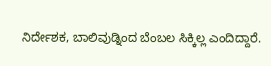ನಿರ್ದೇಶಕ, ಬಾಲಿವುಡ್ನಿಂದ ಬೆಂಬಲ ಸಿಕ್ಕಿಲ್ಲ ಎಂದಿದ್ದಾರೆ.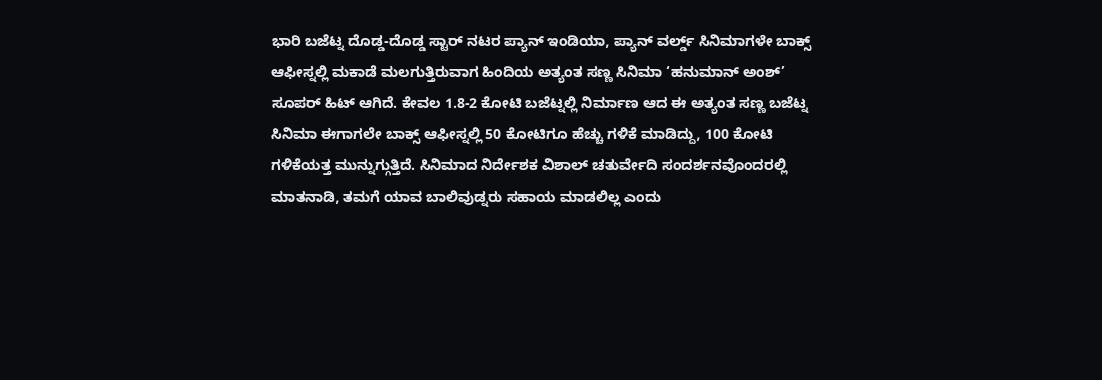ಭಾರಿ ಬಜೆಟ್ನ ದೊಡ್ಡ-ದೊಡ್ಡ ಸ್ಟಾರ್ ನಟರ ಪ್ಯಾನ್ ಇಂಡಿಯಾ, ಪ್ಯಾನ್ ವರ್ಲ್ಡ್ ಸಿನಿಮಾಗಳೇ ಬಾಕ್ಸ್ ಆಫೀಸ್ನಲ್ಲಿ ಮಕಾಡೆ ಮಲಗುತ್ತಿರುವಾಗ ಹಿಂದಿಯ ಅತ್ಯಂತ ಸಣ್ಣ ಸಿನಿಮಾ ‘ಹನುಮಾನ್ ಅಂಶ್’ ಸೂಪರ್ ಹಿಟ್ ಆಗಿದೆ. ಕೇವಲ 1.8-2 ಕೋಟಿ ಬಜೆಟ್ನಲ್ಲಿ ನಿರ್ಮಾಣ ಆದ ಈ ಅತ್ಯಂತ ಸಣ್ಣ ಬಜೆಟ್ನ ಸಿನಿಮಾ ಈಗಾಗಲೇ ಬಾಕ್ಸ್ ಆಫೀಸ್ನಲ್ಲಿ 50 ಕೋಟಿಗೂ ಹೆಚ್ಚು ಗಳಿಕೆ ಮಾಡಿದ್ದು, 100 ಕೋಟಿ ಗಳಿಕೆಯತ್ತ ಮುನ್ನುಗ್ಗುತ್ತಿದೆ. ಸಿನಿಮಾದ ನಿರ್ದೇಶಕ ವಿಶಾಲ್ ಚತುರ್ವೇದಿ ಸಂದರ್ಶನವೊಂದರಲ್ಲಿ ಮಾತನಾಡಿ, ತಮಗೆ ಯಾವ ಬಾಲಿವುಡ್ನರು ಸಹಾಯ ಮಾಡಲಿಲ್ಲ ಎಂದು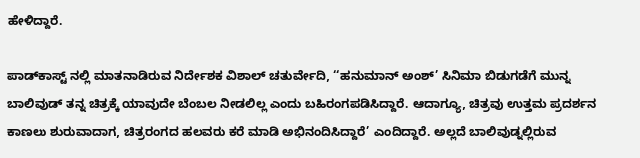ಹೇಳಿದ್ದಾರೆ.

ಪಾಡ್‌ಕಾಸ್ಟ್‌ ನಲ್ಲಿ ಮಾತನಾಡಿರುವ ನಿರ್ದೇಶಕ ವಿಶಾಲ್ ಚತುರ್ವೇದಿ, ‘‘ಹನುಮಾನ್ ಅಂಶ್’ ಸಿನಿಮಾ ಬಿಡುಗಡೆಗೆ ಮುನ್ನ ಬಾಲಿವುಡ್ ತನ್ನ ಚಿತ್ರಕ್ಕೆ ಯಾವುದೇ ಬೆಂಬಲ ನೀಡಲಿಲ್ಲ ಎಂದು ಬಹಿರಂಗಪಡಿಸಿದ್ದಾರೆ. ಆದಾಗ್ಯೂ, ಚಿತ್ರವು ಉತ್ತಮ ಪ್ರದರ್ಶನ ಕಾಣಲು ಶುರುವಾದಾಗ, ಚಿತ್ರರಂಗದ ಹಲವರು ಕರೆ ಮಾಡಿ ಅಭಿನಂದಿಸಿದ್ದಾರೆ’ ಎಂದಿದ್ದಾರೆ. ಅಲ್ಲದೆ ಬಾಲಿವುಡ್ನಲ್ಲಿರುವ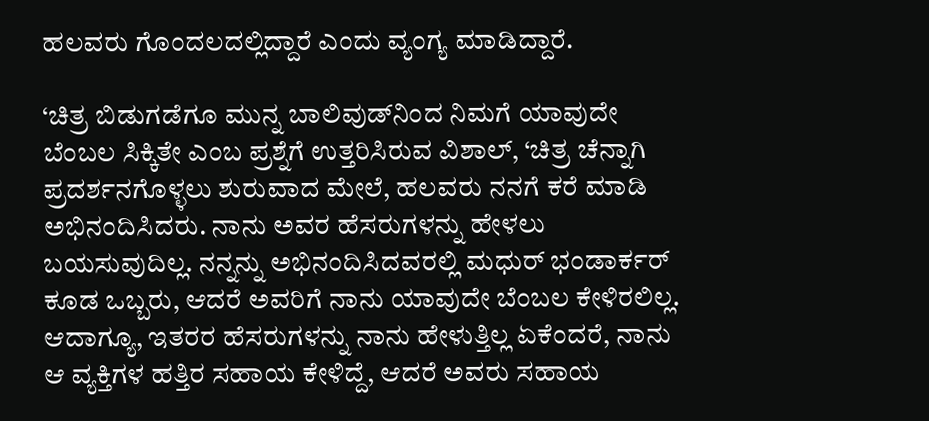ಹಲವರು ಗೊಂದಲದಲ್ಲಿದ್ದಾರೆ ಎಂದು ವ್ಯಂಗ್ಯ ಮಾಡಿದ್ದಾರೆ.

‘ಚಿತ್ರ ಬಿಡುಗಡೆಗೂ ಮುನ್ನ ಬಾಲಿವುಡ್‌ನಿಂದ ನಿಮಗೆ ಯಾವುದೇ ಬೆಂಬಲ ಸಿಕ್ಕಿತೇ ಎಂಬ ಪ್ರಶ್ನೆಗೆ ಉತ್ತರಿಸಿರುವ ವಿಶಾಲ್, ‘ಚಿತ್ರ ಚೆನ್ನಾಗಿ ಪ್ರದರ್ಶನಗೊಳ್ಳಲು ಶುರುವಾದ ಮೇಲೆ, ಹಲವರು ನನಗೆ ಕರೆ ಮಾಡಿ ಅಭಿನಂದಿಸಿದರು. ನಾನು ಅವರ ಹೆಸರುಗಳನ್ನು ಹೇಳಲು ಬಯಸುವುದಿಲ್ಲ. ನನ್ನನ್ನು ಅಭಿನಂದಿಸಿದವರಲ್ಲಿ ಮಧುರ್ ಭಂಡಾರ್ಕರ್ ಕೂಡ ಒಬ್ಬರು, ಆದರೆ ಅವರಿಗೆ ನಾನು ಯಾವುದೇ ಬೆಂಬಲ ಕೇಳಿರಲಿಲ್ಲ. ಆದಾಗ್ಯೂ, ಇತರರ ಹೆಸರುಗಳನ್ನು ನಾನು ಹೇಳುತ್ತಿಲ್ಲ ಏಕೆಂದರೆ, ನಾನು ಆ ವ್ಯಕ್ತಿಗಳ ಹತ್ತಿರ ಸಹಾಯ ಕೇಳಿದ್ದೆ, ಆದರೆ ಅವರು ಸಹಾಯ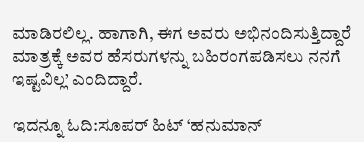ಮಾಡಿರಲಿಲ್ಲ. ಹಾಗಾಗಿ, ಈಗ ಅವರು ಅಭಿನಂದಿಸುತ್ತಿದ್ದಾರೆ ಮಾತ್ರಕ್ಕೆ ಅವರ ಹೆಸರುಗಳನ್ನು ಬಹಿರಂಗಪಡಿಸಲು ನನಗೆ ಇಷ್ಟವಿಲ್ಲ’ ಎಂದಿದ್ದಾರೆ.

ಇದನ್ನೂ ಓದಿ:ಸೂಪರ್ ಹಿಟ್ ‘ಹನುಮಾನ್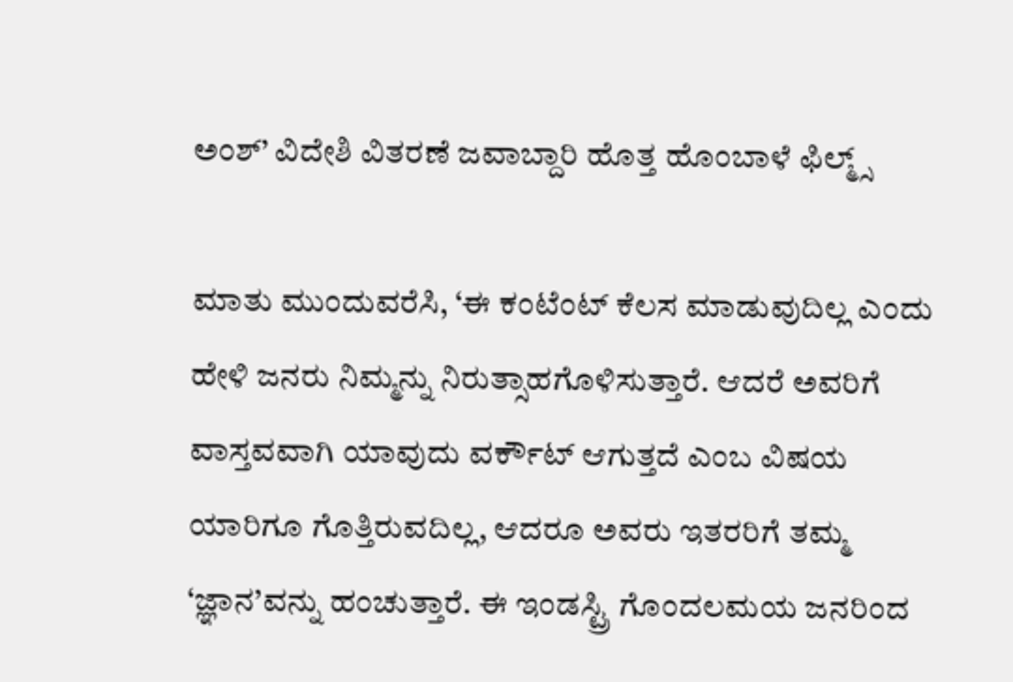ಅಂಶ್’ ವಿದೇಶಿ ವಿತರಣೆ ಜವಾಬ್ದಾರಿ ಹೊತ್ತ ಹೊಂಬಾಳೆ ಫಿಲ್ಮ್ಸ್

ಮಾತು ಮುಂದುವರೆಸಿ, ‘ಈ ಕಂಟೆಂಟ್ ಕೆಲಸ ಮಾಡುವುದಿಲ್ಲ ಎಂದು ಹೇಳಿ ಜನರು ನಿಮ್ಮನ್ನು ನಿರುತ್ಸಾಹಗೊಳಿಸುತ್ತಾರೆ. ಆದರೆ ಅವರಿಗೆ ವಾಸ್ತವವಾಗಿ ಯಾವುದು ವರ್ಕೌಟ್ ಆಗುತ್ತದೆ ಎಂಬ ವಿಷಯ ಯಾರಿಗೂ ಗೊತ್ತಿರುವದಿಲ್ಲ, ಆದರೂ ಅವರು ಇತರರಿಗೆ ತಮ್ಮ ‘ಜ್ಞಾನ’ವನ್ನು ಹಂಚುತ್ತಾರೆ. ಈ ಇಂಡಸ್ಟ್ರಿ ಗೊಂದಲಮಯ ಜನರಿಂದ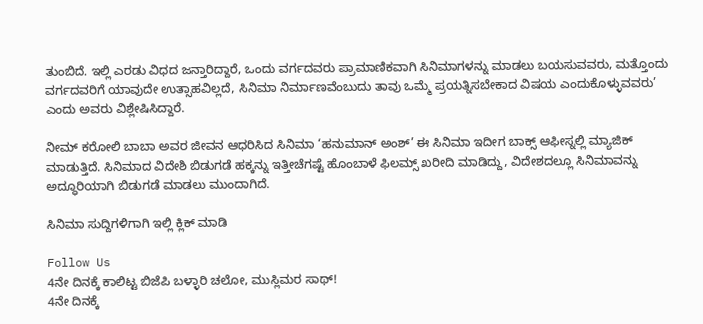ತುಂಬಿದೆ. ಇಲ್ಲಿ ಎರಡು ವಿಧದ ಜನ್ತಾರಿದ್ದಾರೆ, ಒಂದು ವರ್ಗದವರು ಪ್ರಾಮಾಣಿಕವಾಗಿ ಸಿನಿಮಾಗಳನ್ನು ಮಾಡಲು ಬಯಸುವವರು, ಮತ್ತೊಂದು ವರ್ಗದವರಿಗೆ ಯಾವುದೇ ಉತ್ಸಾಹವಿಲ್ಲದೆ, ಸಿನಿಮಾ ನಿರ್ಮಾಣವೆಂಬುದು ತಾವು ಒಮ್ಮೆ ಪ್ರಯತ್ನಿಸಬೇಕಾದ ವಿಷಯ ಎಂದುಕೊಳ್ಳುವವರು’ ಎಂದು ಅವರು ವಿಶ್ಲೇಷಿಸಿದ್ದಾರೆ.

ನೀಮ್ ಕರೋಲಿ ಬಾಬಾ ಅವರ ಜೀವನ ಆಧರಿಸಿದ ಸಿನಿಮಾ ‘ಹನುಮಾನ್ ಅಂಶ್’ ಈ ಸಿನಿಮಾ ಇದೀಗ ಬಾಕ್ಸ್ ಆಫೀಸ್ನಲ್ಲಿ ಮ್ಯಾಜಿಕ್ ಮಾಡುತ್ತಿದೆ. ಸಿನಿಮಾದ ವಿದೇಶಿ ಬಿಡುಗಡೆ ಹಕ್ಕನ್ನು ಇತ್ತೀಚೆಗಷ್ಟೆ ಹೊಂಬಾಳೆ ಫಿಲಮ್ಸ್ ಖರೀದಿ ಮಾಡಿದ್ದು, ವಿದೇಶದಲ್ಲೂ ಸಿನಿಮಾವನ್ನು ಅದ್ಧೂರಿಯಾಗಿ ಬಿಡುಗಡೆ ಮಾಡಲು ಮುಂದಾಗಿದೆ.

ಸಿನಿಮಾ ಸುದ್ದಿಗಳಿಗಾಗಿ ಇಲ್ಲಿ ಕ್ಲಿಕ್ ಮಾಡಿ

Follow Us
4ನೇ ದಿನಕ್ಕೆ ಕಾಲಿಟ್ಟ ಬಿಜೆಪಿ ಬಳ್ಳಾರಿ ಚಲೋ, ಮುಸ್ಲಿಮರ ಸಾಥ್!
4ನೇ ದಿನಕ್ಕೆ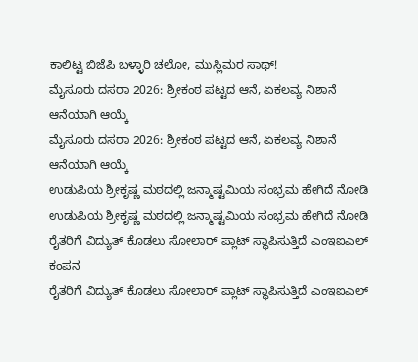ಕಾಲಿಟ್ಟ ಬಿಜೆಪಿ ಬಳ್ಳಾರಿ ಚಲೋ, ಮುಸ್ಲಿಮರ ಸಾಥ್!
ಮೈಸೂರು ದಸರಾ 2026: ಶ್ರೀಕಂಠ ಪಟ್ಟದ ಆನೆ, ಏಕಲವ್ಯ ನಿಶಾನೆ ಆನೆಯಾಗಿ ಆಯ್ಕೆ
ಮೈಸೂರು ದಸರಾ 2026: ಶ್ರೀಕಂಠ ಪಟ್ಟದ ಆನೆ, ಏಕಲವ್ಯ ನಿಶಾನೆ ಆನೆಯಾಗಿ ಆಯ್ಕೆ
ಉಡುಪಿಯ ಶ್ರೀಕೃಷ್ಣ ಮಠದಲ್ಲಿ ಜನ್ಮಾಷ್ಟಮಿಯ ಸಂಭ್ರಮ ಹೇಗಿದೆ ನೋಡಿ
ಉಡುಪಿಯ ಶ್ರೀಕೃಷ್ಣ ಮಠದಲ್ಲಿ ಜನ್ಮಾಷ್ಟಮಿಯ ಸಂಭ್ರಮ ಹೇಗಿದೆ ನೋಡಿ
ರೈತರಿಗೆ ವಿದ್ಯುತ್ ಕೊಡಲು ಸೋಲಾರ್ ಪ್ಲಾಟ್ ಸ್ಥಾಪಿಸುತ್ತಿದೆ ಎಂಇಐಎಲ್ ಕಂಪನ
ರೈತರಿಗೆ ವಿದ್ಯುತ್ ಕೊಡಲು ಸೋಲಾರ್ ಪ್ಲಾಟ್ ಸ್ಥಾಪಿಸುತ್ತಿದೆ ಎಂಇಐಎಲ್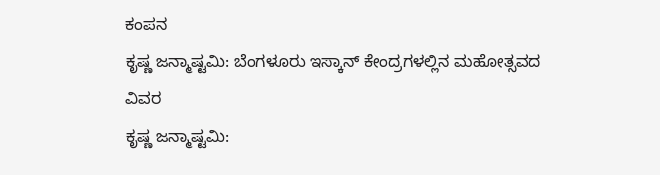ಕಂಪನ
ಕೃಷ್ಣ ಜನ್ಮಾಷ್ಟಮಿ: ಬೆಂಗಳೂರು ಇಸ್ಕಾನ್ ಕೇಂದ್ರಗಳಲ್ಲಿನ ಮಹೋತ್ಸವದ ವಿವರ
ಕೃಷ್ಣ ಜನ್ಮಾಷ್ಟಮಿ: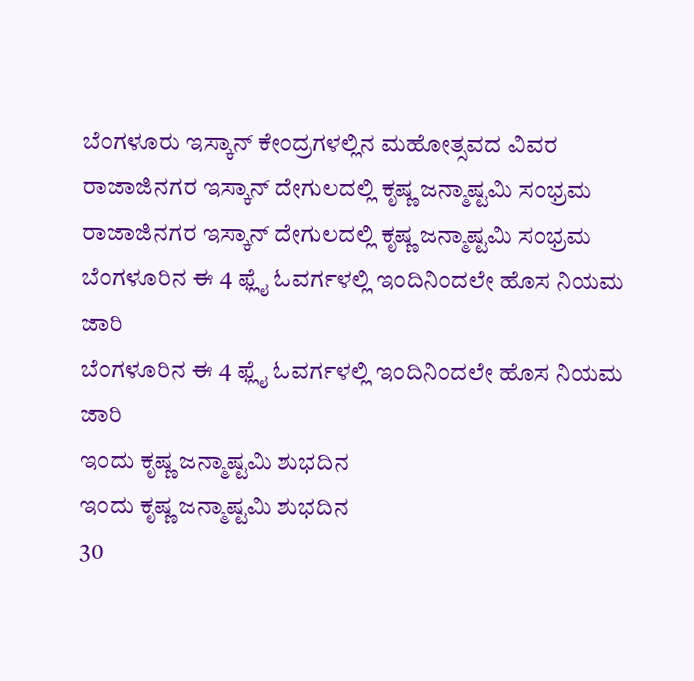ಬೆಂಗಳೂರು ಇಸ್ಕಾನ್ ಕೇಂದ್ರಗಳಲ್ಲಿನ ಮಹೋತ್ಸವದ ವಿವರ
ರಾಜಾಜಿನಗರ ಇಸ್ಕಾನ್ ದೇಗುಲದಲ್ಲಿ ಕೃಷ್ಣ ಜನ್ಮಾಷ್ಟಮಿ ಸಂಭ್ರಮ
ರಾಜಾಜಿನಗರ ಇಸ್ಕಾನ್ ದೇಗುಲದಲ್ಲಿ ಕೃಷ್ಣ ಜನ್ಮಾಷ್ಟಮಿ ಸಂಭ್ರಮ
ಬೆಂಗಳೂರಿನ ಈ 4 ಫ್ಲೈ ಓವರ್ಗಳಲ್ಲಿ ಇಂದಿನಿಂದಲೇ ಹೊಸ ನಿಯಮ ಜಾರಿ
ಬೆಂಗಳೂರಿನ ಈ 4 ಫ್ಲೈ ಓವರ್ಗಳಲ್ಲಿ ಇಂದಿನಿಂದಲೇ ಹೊಸ ನಿಯಮ ಜಾರಿ
ಇಂದು ಕೃಷ್ಣ ಜನ್ಮಾಷ್ಟಮಿ ಶುಭದಿನ
ಇಂದು ಕೃಷ್ಣ ಜನ್ಮಾಷ್ಟಮಿ ಶುಭದಿನ
30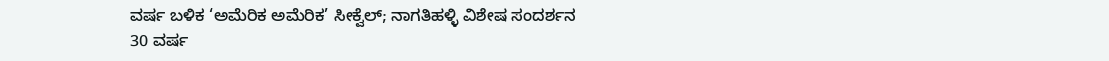ವರ್ಷ ಬಳಿಕ ‘ಅಮೆರಿಕ ಅಮೆರಿಕ’ ಸೀಕ್ವೆಲ್; ನಾಗತಿಹಳ್ಳಿ ವಿಶೇಷ ಸಂದರ್ಶನ
30 ವರ್ಷ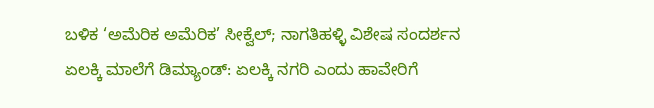ಬಳಿಕ ‘ಅಮೆರಿಕ ಅಮೆರಿಕ’ ಸೀಕ್ವೆಲ್; ನಾಗತಿಹಳ್ಳಿ ವಿಶೇಷ ಸಂದರ್ಶನ
ಏಲಕ್ಕಿ ಮಾಲೆಗೆ ಡಿಮ್ಯಾಂಡ್: ಏಲಕ್ಕಿ ನಗರಿ ಎಂದು ಹಾವೇರಿಗೆ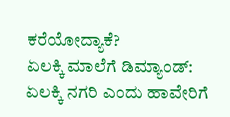ಕರೆಯೋದ್ಯಾಕೆ?
ಏಲಕ್ಕಿ ಮಾಲೆಗೆ ಡಿಮ್ಯಾಂಡ್: ಏಲಕ್ಕಿ ನಗರಿ ಎಂದು ಹಾವೇರಿಗೆ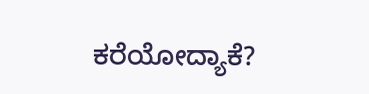ಕರೆಯೋದ್ಯಾಕೆ?